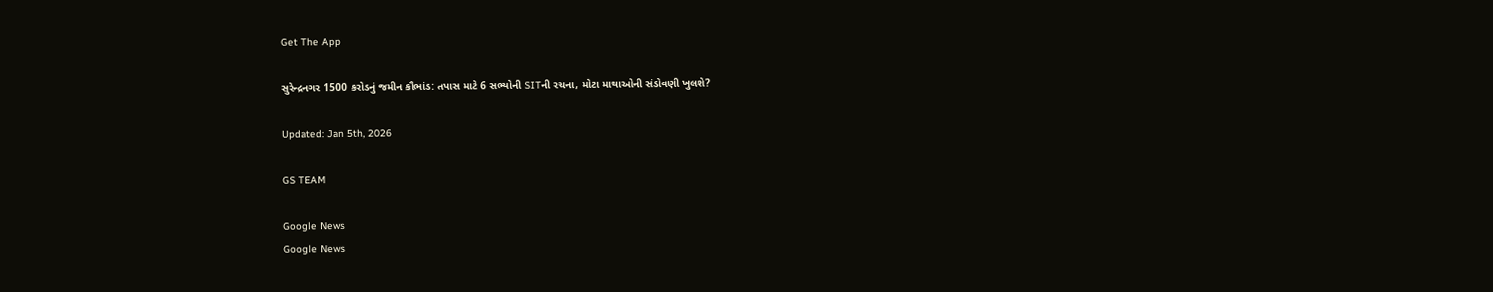Get The App

સુરેન્દ્રનગર 1500 કરોડનું જમીન કૌભાંડ: તપાસ માટે 6 સભ્યોની SITની રચના, મોટા માથાઓની સંડોવણી ખુલશે?

Updated: Jan 5th, 2026

GS TEAM

Google News
Google News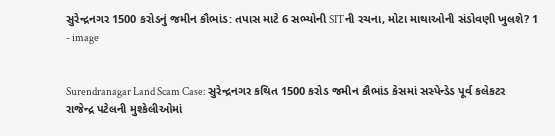સુરેન્દ્રનગર 1500 કરોડનું જમીન કૌભાંડ: તપાસ માટે 6 સભ્યોની SITની રચના, મોટા માથાઓની સંડોવણી ખુલશે? 1 - image


Surendranagar Land Scam Case: સુરેન્દ્રનગર કથિત 1500 કરોડ જમીન કૌભાંડ કેસમાં સસ્પેન્ડેડ પૂર્વ કલેકટર રાજેન્દ્ર પટેલની મુશ્કેલીઓમાં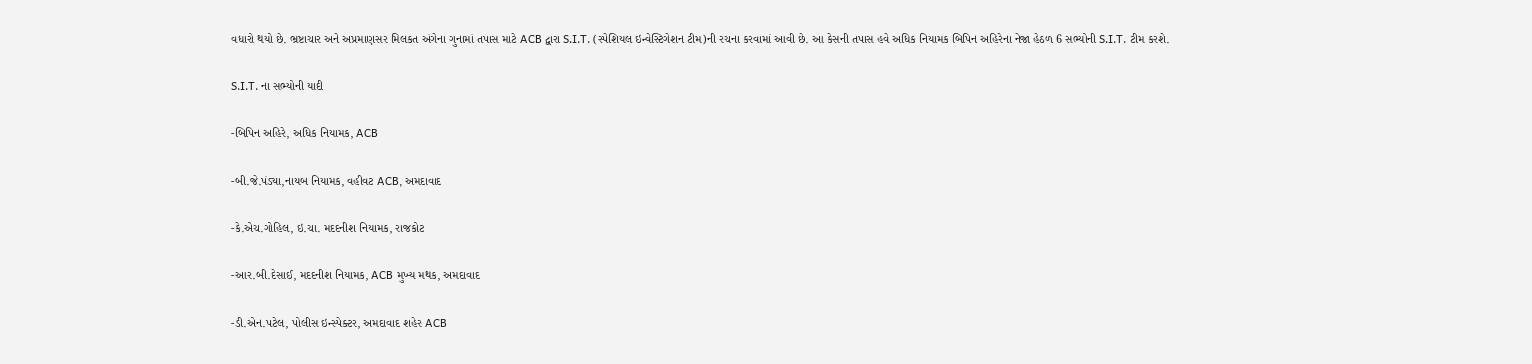વધારો થયો છે. ભ્રષ્ટાચાર અને અપ્રમાણસર મિલકત અંગેના ગુનામાં તપાસ માટે ACB દ્વારા S.I.T. (સ્પેશિયલ ઇન્વેસ્ટિગેશન ટીમ)ની રચના કરવામાં આવી છે. આ કેસની તપાસ હવે અધિક નિયામક બિપિન અહિરેના નેજા હેઠળ 6 સભ્યોની S.I.T. ટીમ કરશે.

S.I.T. ના સભ્યોની યાદી

-બિપિન અહિરે, અધિક નિયામક, ACB

-બી.જે.પંડ્યા,નાયબ નિયામક, વહીવટ ACB, અમદાવાદ

-કે.એચ.ગોહિલ, ઇ.ચા. મદદનીશ નિયામક, રાજકોટ

-આર.બી.દેસાઈ, મદદનીશ નિયામક, ACB મુખ્ય મથક, અમદાવાદ

-ડી.એન.પટેલ, પોલીસ ઇન્સ્પેક્ટર, અમદાવાદ શહેર ACB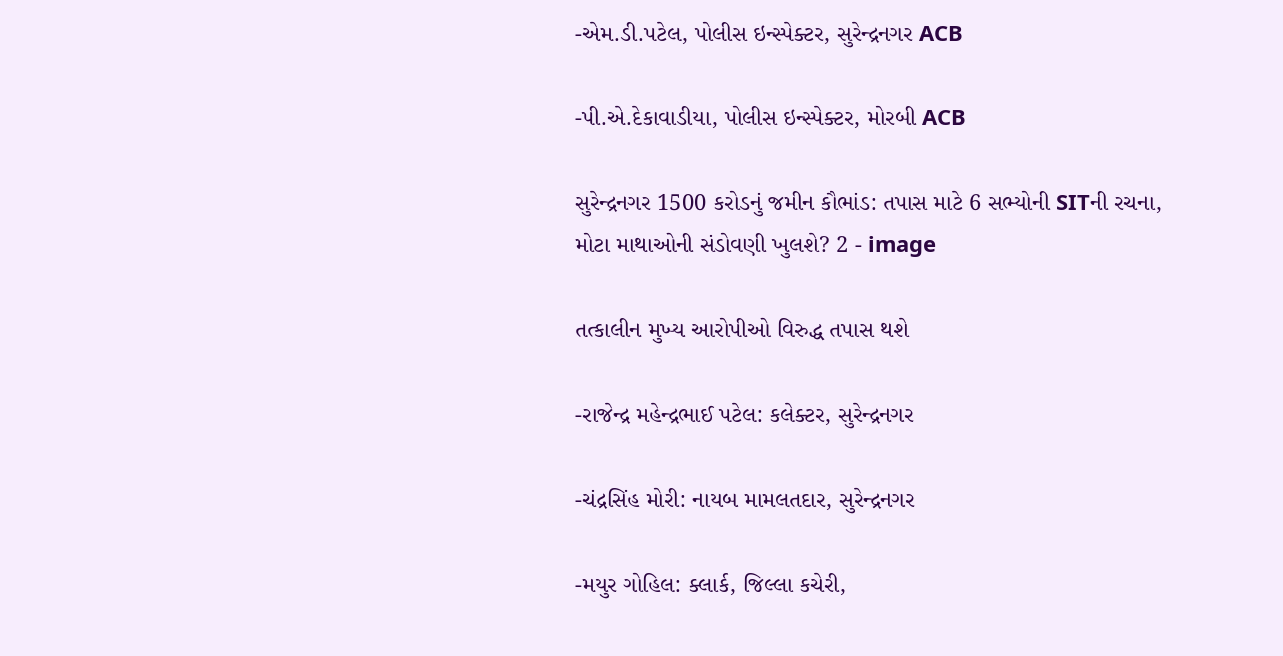-એમ.ડી.પટેલ, પોલીસ ઇન્સ્પેક્ટર, સુરેન્દ્રનગર ACB

-પી.એ.દેકાવાડીયા, પોલીસ ઇન્સ્પેક્ટર, મોરબી ACB

સુરેન્દ્રનગર 1500 કરોડનું જમીન કૌભાંડ: તપાસ માટે 6 સભ્યોની SITની રચના, મોટા માથાઓની સંડોવણી ખુલશે? 2 - image

તત્કાલીન મુખ્ય આરોપીઓ વિરુદ્ધ તપાસ થશે

-રાજેન્દ્ર મહેન્દ્રભાઈ પટેલ: કલેક્ટર, સુરેન્દ્રનગર

-ચંદ્રસિંહ મોરી: નાયબ મામલતદાર, સુરેન્દ્રનગર

-મયુર ગોહિલ: ક્લાર્ક, જિલ્લા કચેરી,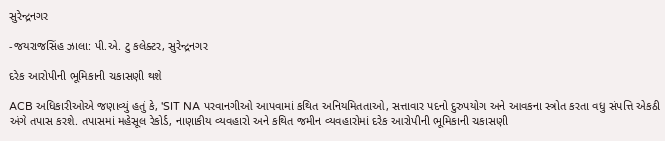સુરેન્દ્રનગર

-જયરાજસિંહ ઝાલા: પી.એ. ટુ કલેક્ટર, સુરેન્દ્રનગર

દરેક આરોપીની ભૂમિકાની ચકાસણી થશે

ACB અધિકારીઓએ જણાવ્યું હતું કે, 'SIT NA પરવાનગીઓ આપવામાં કથિત અનિયમિતતાઓ, સત્તાવાર પદનો દુરુપયોગ અને આવકના સ્ત્રોત કરતા વધુ સંપત્તિ એકઠી અંગે તપાસ કરશે. તપાસમાં મહેસૂલ રેકોર્ડ, નાણાકીય વ્યવહારો અને કથિત જમીન વ્યવહારોમાં દરેક આરોપીની ભૂમિકાની ચકાસણી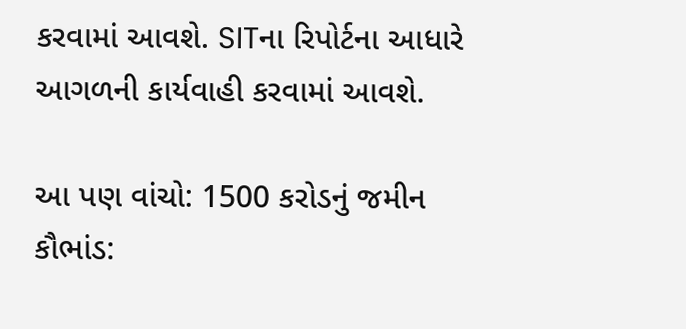કરવામાં આવશે. SITના રિપોર્ટના આધારે આગળની કાર્યવાહી કરવામાં આવશે.

આ પણ વાંચો: 1500 કરોડનું જમીન કૌભાંડ: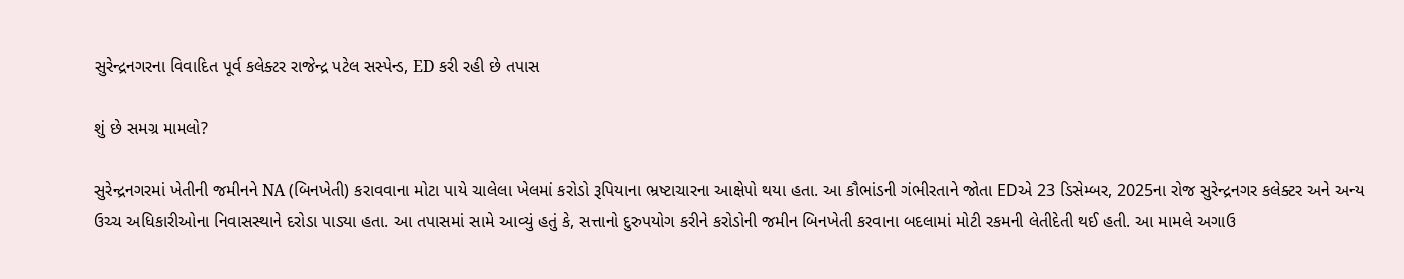સુરેન્દ્રનગરના વિવાદિત પૂર્વ કલેક્ટર રાજેન્દ્ર પટેલ સસ્પેન્ડ, ED કરી રહી છે તપાસ

શું છે સમગ્ર મામલો?

સુરેન્દ્રનગરમાં ખેતીની જમીનને NA (બિનખેતી) કરાવવાના મોટા પાયે ચાલેલા ખેલમાં કરોડો રૂપિયાના ભ્રષ્ટાચારના આક્ષેપો થયા હતા. આ કૌભાંડની ગંભીરતાને જોતા EDએ 23 ડિસેમ્બર, 2025ના રોજ સુરેન્દ્રનગર કલેક્ટર અને અન્ય ઉચ્ચ અધિકારીઓના નિવાસસ્થાને દરોડા પાડ્યા હતા. આ તપાસમાં સામે આવ્યું હતું કે, સત્તાનો દુરુપયોગ કરીને કરોડોની જમીન બિનખેતી કરવાના બદલામાં મોટી રકમની લેતીદેતી થઈ હતી. આ મામલે અગાઉ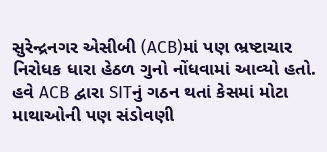સુરેન્દ્રનગર એસીબી (ACB)માં પણ ભ્રષ્ટાચાર નિરોધક ધારા હેઠળ ગુનો નોંધવામાં આવ્યો હતો. હવે ACB દ્વારા SITનું ગઠન થતાં કેસમાં મોટા માથાઓની પણ સંડોવણી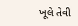ખૂલે તેવી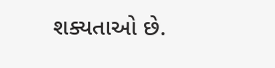શક્યતાઓ છે.